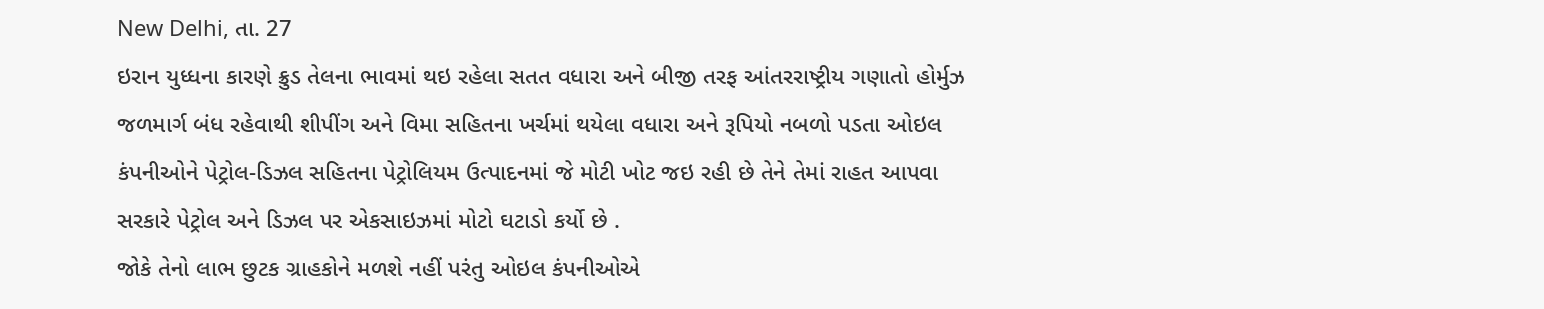New Delhi, તા. 27
ઇરાન યુધ્ધના કારણે ક્રુડ તેલના ભાવમાં થઇ રહેલા સતત વધારા અને બીજી તરફ આંતરરાષ્ટ્રીય ગણાતો હોર્મુઝ જળમાર્ગ બંધ રહેવાથી શીપીંગ અને વિમા સહિતના ખર્ચમાં થયેલા વધારા અને રૂપિયો નબળો પડતા ઓઇલ કંપનીઓને પેટ્રોલ-ડિઝલ સહિતના પેટ્રોલિયમ ઉત્પાદનમાં જે મોટી ખોટ જઇ રહી છે તેને તેમાં રાહત આપવા સરકારે પેટ્રોલ અને ડિઝલ પર એકસાઇઝમાં મોટો ઘટાડો કર્યો છે .
જોકે તેનો લાભ છુટક ગ્રાહકોને મળશે નહીં પરંતુ ઓઇલ કંપનીઓએ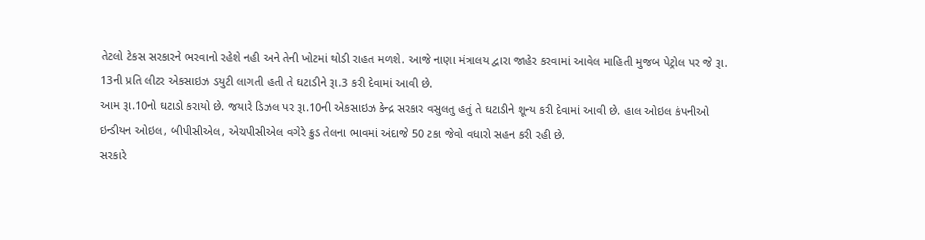તેટલો ટેકસ સરકારને ભરવાનો રહેશે નહી અને તેની ખોટમાં થોડી રાહત મળશે. આજે નાણા મંત્રાલય દ્વારા જાહેર કરવામાં આવેલ માહિતી મુજબ પેટ્રોલ પર જે રૂા. 13ની પ્રતિ લીટર એકસાઇઝ ડયુટી લાગતી હતી તે ઘટાડીને રૂા.3 કરી દેવામાં આવી છે.
આમ રૂા.10નો ઘટાડો કરાયો છે. જયારે ડિઝલ પર રૂા.10ની એકસાઇઝ કેન્દ્ર સરકાર વસુલતુ હતું તે ઘટાડીને શૂન્ય કરી દેવામાં આવી છે. હાલ ઓઇલ કંપનીઓ ઇન્ડીયન ઓઇલ, બીપીસીએલ, એચપીસીએલ વગેરે ક્રુડ તેલના ભાવમાં અંદાજે 50 ટકા જેવો વધારો સહન કરી રહી છે.
સરકારે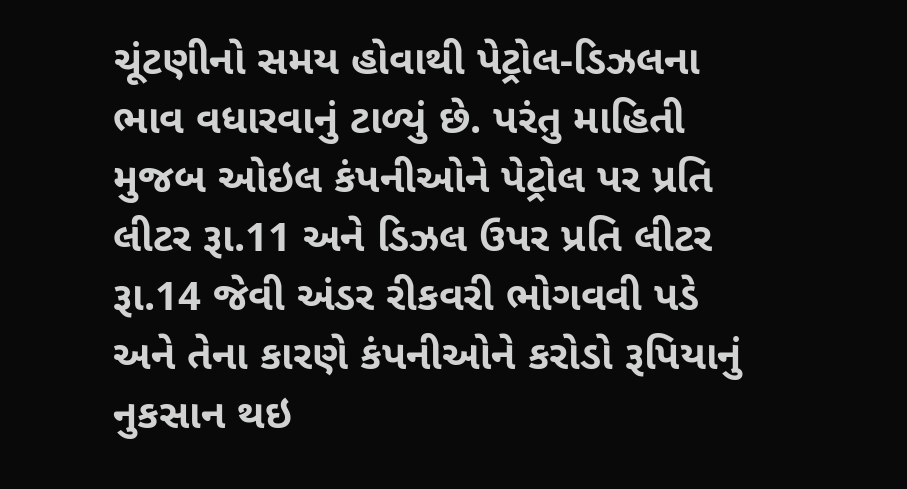ચૂંટણીનો સમય હોવાથી પેટ્રોલ-ડિઝલના ભાવ વધારવાનું ટાળ્યું છે. પરંતુ માહિતી મુજબ ઓઇલ કંપનીઓને પેટ્રોલ પર પ્રતિ લીટર રૂા.11 અને ડિઝલ ઉપર પ્રતિ લીટર રૂા.14 જેવી અંડર રીકવરી ભોગવવી પડે અને તેના કારણે કંપનીઓને કરોડો રૂપિયાનું નુકસાન થઇ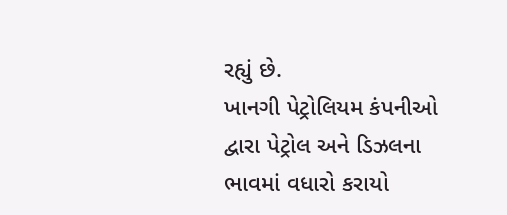રહ્યું છે.
ખાનગી પેટ્રોલિયમ કંપનીઓ દ્વારા પેટ્રોલ અને ડિઝલના ભાવમાં વધારો કરાયો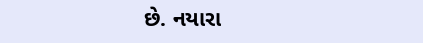છે. નયારા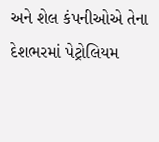અને શેલ કંપનીઓએ તેના દેશભરમાં પેટ્રોલિયમ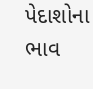પેદાશોના ભાવ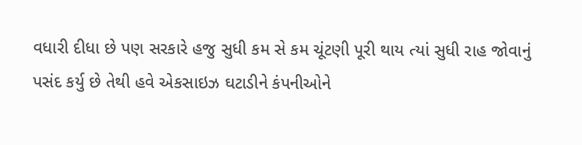વધારી દીધા છે પણ સરકારે હજુ સુધી કમ સે કમ ચૂંટણી પૂરી થાય ત્યાં સુધી રાહ જોવાનું પસંદ કર્યુ છે તેથી હવે એકસાઇઝ ઘટાડીને કંપનીઓને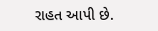રાહત આપી છે.